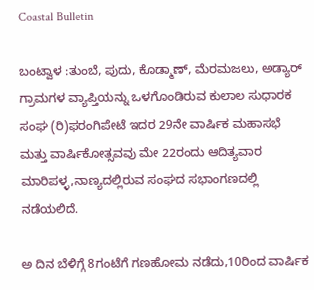Coastal Bulletin

ಬಂಟ್ವಾಳ :ತುಂಬೆ, ಪುದು, ಕೊಡ್ಮಾಣ್, ಮೆರಮಜಲು, ಅಡ್ಯಾರ್ ಗ್ರಾಮಗಳ ವ್ಯಾಪ್ತಿಯನ್ನು ಒಳಗೊಂಡಿರುವ ಕುಲಾಲ ಸುಧಾರಕ ಸಂಘ (ರಿ)ಫರಂಗಿಪೇಟೆ ಇದರ 29ನೇ ವಾರ್ಷಿಕ ಮಹಾಸಭೆ ಮತ್ತು ವಾರ್ಷಿಕೋತ್ಸವವು ಮೇ 22ರಂದು ಆದಿತ್ಯವಾರ ಮಾರಿಪಳ್ಳ,ನಾಣ್ಯದಲ್ಲಿರುವ ಸಂಘದ ಸಭಾಂಗಣದಲ್ಲಿ ನಡೆಯಲಿದೆ.

ಅ ದಿನ ಬೆಳಿಗ್ಗೆ 8ಗಂಟೆಗೆ ಗಣಹೋಮ ನಡೆದು,10ರಿಂದ ವಾರ್ಷಿಕ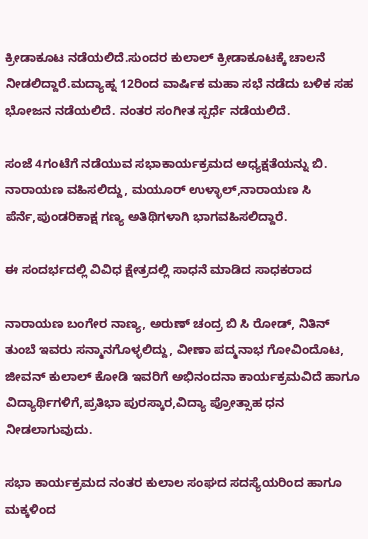ಕ್ರೀಡಾಕೂಟ ನಡೆಯಲಿದೆ.ಸುಂದರ ಕುಲಾಲ್ ಕ್ರೀಡಾಕೂಟಕ್ಕೆ ಚಾಲನೆ ನೀಡಲಿದ್ದಾರೆ.ಮದ್ಯಾಹ್ನ 12ರಿಂದ ವಾರ್ಷಿಕ ಮಹಾ ಸಭೆ ನಡೆದು ಬಳಿಕ ಸಹ ಭೋಜನ ನಡೆಯಲಿದೆ. ನಂತರ ಸಂಗೀತ ಸ್ಪರ್ಧೆ ನಡೆಯಲಿದೆ.

ಸಂಜೆ 4ಗಂಟೆಗೆ ನಡೆಯುವ ಸಭಾಕಾರ್ಯಕ್ರಮದ ಅಧ್ಯಕ್ಷತೆಯನ್ನು ಬಿ. ನಾರಾಯಣ ವಹಿಸಲಿದ್ದು, ಮಯೂರ್ ಉಳ್ಳಾಲ್,ನಾರಾಯಣ ಸಿ ಪೆರ್ನೆ,ಪುಂಡರಿಕಾಕ್ಷ ಗಣ್ಯ ಅತಿಥಿಗಳಾಗಿ ಭಾಗವಹಿಸಲಿದ್ದಾರೆ.

ಈ ಸಂದರ್ಭದಲ್ಲಿ ವಿವಿಧ ಕ್ಷೇತ್ರದಲ್ಲಿ ಸಾಧನೆ ಮಾಡಿದ ಸಾಧಕರಾದ

ನಾರಾಯಣ ಬಂಗೇರ ನಾಣ್ಯ, ಅರುಣ್ ಚಂದ್ರ ಬಿ ಸಿ ರೋಡ್, ನಿತಿನ್ ತುಂಬೆ ಇವರು ಸನ್ಮಾನಗೊಳ್ಳಲಿದ್ದು, ವೀಣಾ ಪದ್ಮನಾಭ ಗೋವಿಂದೊಟ, ಜೀವನ್ ಕುಲಾಲ್ ಕೋಡಿ ಇವರಿಗೆ ಅಭಿನಂದನಾ ಕಾರ್ಯಕ್ರಮವಿದೆ ಹಾಗೂ ವಿದ್ಯಾರ್ಥಿಗಳಿಗೆ,ಪ್ರತಿಭಾ ಪುರಸ್ಕಾರ,ವಿದ್ಯಾ ಪ್ರೋತ್ಸಾಹ ಧನ ನೀಡಲಾಗುವುದು.

ಸಭಾ ಕಾರ್ಯಕ್ರಮದ ನಂತರ ಕುಲಾಲ ಸಂಘದ ಸದಸ್ಯೆಯರಿಂದ ಹಾಗೂ ಮಕ್ಕಳಿಂದ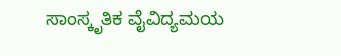ಸಾಂಸ್ಕೃತಿಕ ವೈವಿದ್ಯಮಯ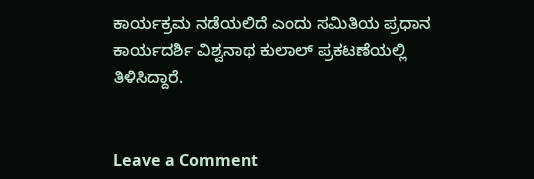ಕಾರ್ಯಕ್ರಮ ನಡೆಯಲಿದೆ ಎಂದು ಸಮಿತಿಯ ಪ್ರಧಾನ ಕಾರ್ಯದರ್ಶಿ ವಿಶ್ವನಾಥ ಕುಲಾಲ್ ಪ್ರಕಟಣೆಯಲ್ಲಿ ತಿಳಿಸಿದ್ದಾರೆ.


Leave a Comment